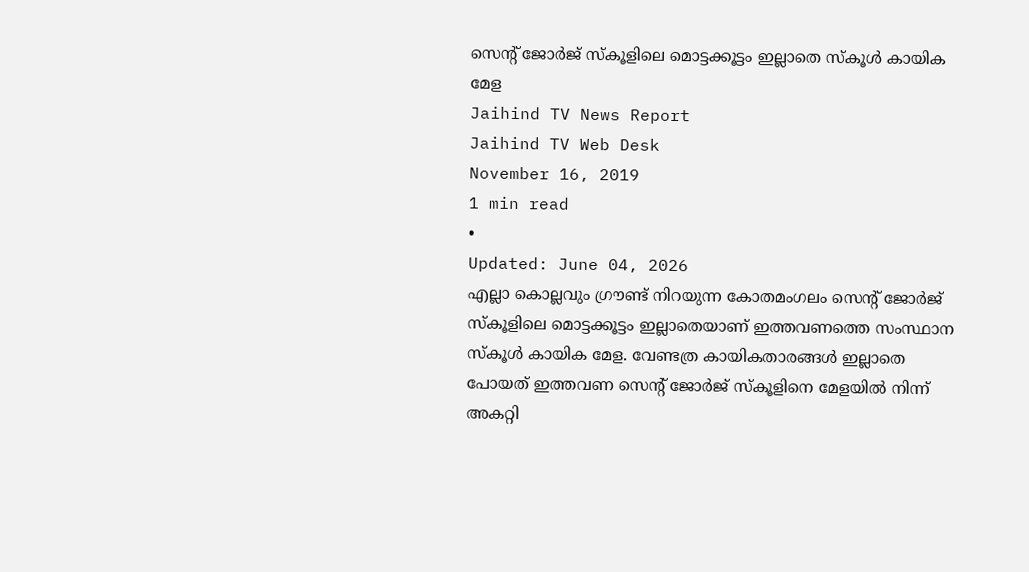സെന്റ് ജോർജ് സ്കൂളിലെ മൊട്ടക്കൂട്ടം ഇല്ലാതെ സ്കൂൾ കായിക മേള
Jaihind TV News Report
Jaihind TV Web Desk
November 16, 2019
1 min read
•
Updated: June 04, 2026
എല്ലാ കൊല്ലവും ഗ്രൗണ്ട് നിറയുന്ന കോതമംഗലം സെന്റ് ജോർജ് സ്കൂളിലെ മൊട്ടക്കൂട്ടം ഇല്ലാതെയാണ് ഇത്തവണത്തെ സംസ്ഥാന സ്കൂൾ കായിക മേള. വേണ്ടത്ര കായികതാരങ്ങൾ ഇല്ലാതെ പോയത് ഇത്തവണ സെന്റ് ജോർജ് സ്കൂളിനെ മേളയിൽ നിന്ന് അകറ്റി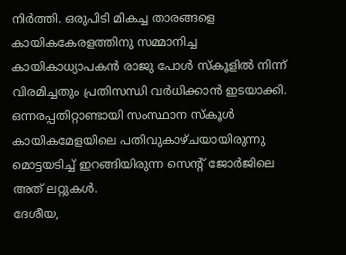നിർത്തി. ഒരുപിടി മികച്ച താരങ്ങളെ കായികകേരളത്തിനു സമ്മാനിച്ച കായികാധ്യാപകൻ രാജു പോൾ സ്കൂളിൽ നിന്ന് വിരമിച്ചതും പ്രതിസന്ധി വർധിക്കാൻ ഇടയാക്കി.
ഒന്നരപ്പതിറ്റാണ്ടായി സംസ്ഥാന സ്കൂൾ കായികമേളയിലെ പതിവുകാഴ്ചയായിരുന്നു മൊട്ടയടിച്ച് ഇറങ്ങിയിരുന്ന സെന്റ് ജോർജിലെ അത് ലറ്റുകൾ.
ദേശീയ,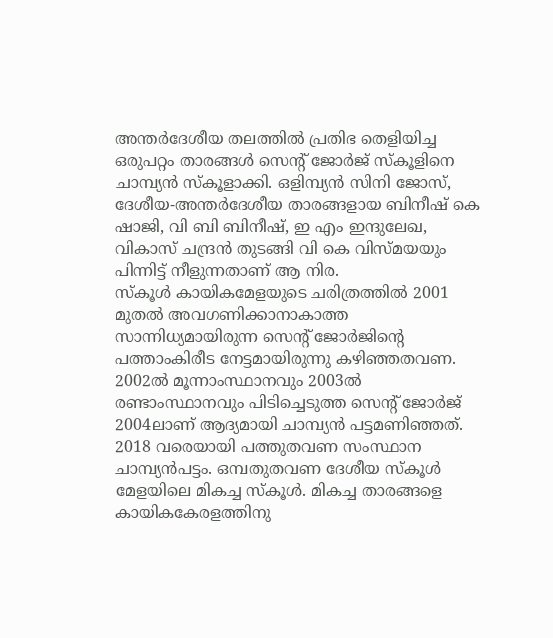അന്തർദേശീയ തലത്തിൽ പ്രതിഭ തെളിയിച്ച ഒരുപറ്റം താരങ്ങൾ സെന്റ് ജോർജ് സ്കൂളിനെ ചാമ്പ്യൻ സ്കൂളാക്കി. ഒളിമ്പ്യൻ സിനി ജോസ്, ദേശീയ-അന്തർദേശീയ താരങ്ങളായ ബിനീഷ് കെ ഷാജി, വി ബി ബിനീഷ്, ഇ എം ഇന്ദുലേഖ, വികാസ് ചന്ദ്രൻ തുടങ്ങി വി കെ വിസ്മയയും പിന്നിട്ട് നീളുന്നതാണ് ആ നിര.
സ്കൂൾ കായികമേളയുടെ ചരിത്രത്തിൽ 2001 മുതൽ അവഗണിക്കാനാകാത്ത സാന്നിധ്യമായിരുന്ന സെന്റ് ജോർജിന്റെ പത്താംകിരീട നേട്ടമായിരുന്നു കഴിഞ്ഞതവണ. 2002ൽ മൂന്നാംസ്ഥാനവും 2003ൽ രണ്ടാംസ്ഥാനവും പിടിച്ചെടുത്ത സെന്റ് ജോർജ് 2004ലാണ് ആദ്യമായി ചാമ്പ്യൻ പട്ടമണിഞ്ഞത്.
2018 വരെയായി പത്തുതവണ സംസ്ഥാന ചാമ്പ്യൻപട്ടം. ഒമ്പതുതവണ ദേശീയ സ്കൂൾ മേളയിലെ മികച്ച സ്കൂൾ. മികച്ച താരങ്ങളെ കായികകേരളത്തിനു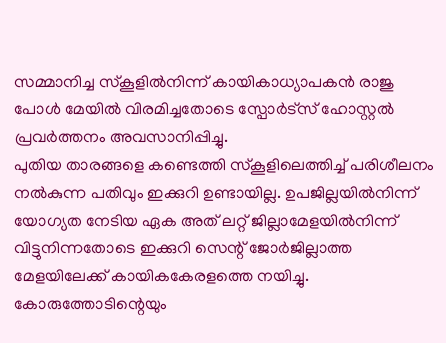സമ്മാനിച്ച സ്കൂളിൽനിന്ന് കായികാധ്യാപകൻ രാജു പോൾ മേയിൽ വിരമിച്ചതോടെ സ്പോർട്സ് ഹോസ്റ്റൽ പ്രവർത്തനം അവസാനിപ്പിച്ചു.
പുതിയ താരങ്ങളെ കണ്ടെത്തി സ്കൂളിലെത്തിച്ച് പരിശീലനം നൽകുന്ന പതിവും ഇക്കുറി ഉണ്ടായില്ല. ഉപജില്ലയിൽനിന്ന് യോഗ്യത നേടിയ ഏക അത് ലറ്റ് ജില്ലാമേളയിൽനിന്ന് വിട്ടുനിന്നതോടെ ഇക്കുറി സെന്റ് ജോർജില്ലാത്ത മേളയിലേക്ക് കായികകേരളത്തെ നയിച്ചു. കോരുത്തോടിന്റെയും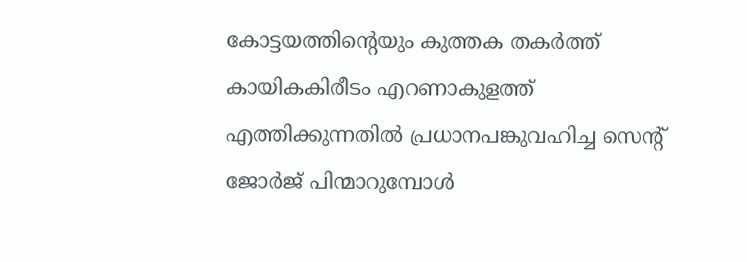കോട്ടയത്തിന്റെയും കുത്തക തകർത്ത് കായികകിരീടം എറണാകുളത്ത് എത്തിക്കുന്നതിൽ പ്രധാനപങ്കുവഹിച്ച സെന്റ് ജോർജ് പിന്മാറുമ്പോൾ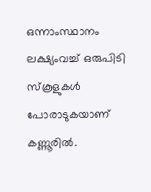ഒന്നാംസ്ഥാനം ലക്ഷ്യംവച്ച് ഒരുപിടി സ്കൂളുകൾ പോരാടുകയാണ് കണ്ണൂരിൽ.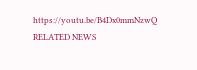https://youtu.be/B4Dx0mmNzwQ
RELATED NEWS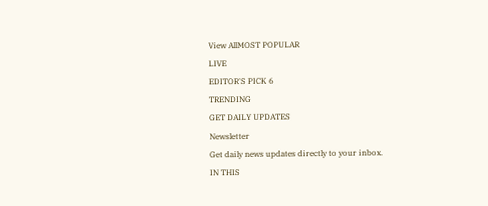View AllMOST POPULAR
LIVE
EDITOR'S PICK 6
TRENDING
GET DAILY UPDATES
Newsletter
Get daily news updates directly to your inbox.
IN THIS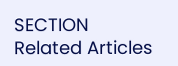SECTION
Related Articles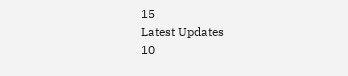15
Latest Updates
10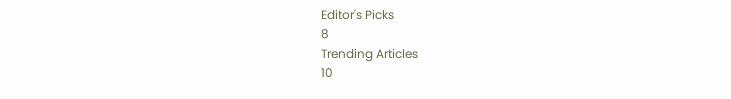Editor's Picks
8
Trending Articles
10